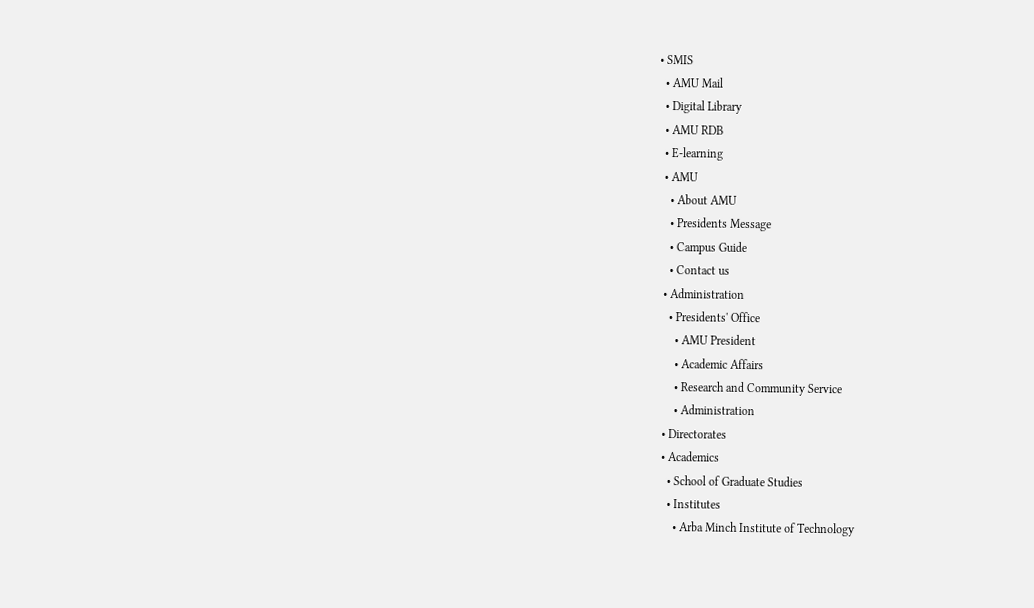• SMIS
  • AMU Mail
  • Digital Library
  • AMU RDB
  • E-learning
  • AMU
    • About AMU
    • Presidents Message
    • Campus Guide
    • Contact us
  • Administration
    • Presidents' Office
      • AMU President
      • Academic Affairs
      • Research and Community Service
      • Administration
  • Directorates
  • Academics
    • School of Graduate Studies
    • Institutes
      • Arba Minch Institute of Technology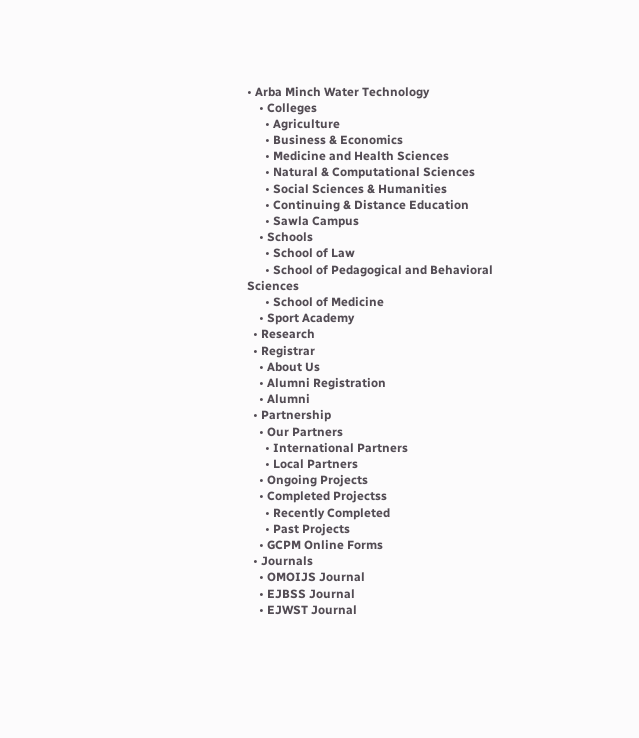• Arba Minch Water Technology
    • Colleges
      • Agriculture
      • Business & Economics
      • Medicine and Health Sciences
      • Natural & Computational Sciences
      • Social Sciences & Humanities
      • Continuing & Distance Education
      • Sawla Campus
    • Schools
      • School of Law
      • School of Pedagogical and Behavioral Sciences
      • School of Medicine
    • Sport Academy
  • Research
  • Registrar
    • About Us
    • Alumni Registration
    • Alumni
  • Partnership
    • Our Partners
      • International Partners
      • Local Partners
    • Ongoing Projects
    • Completed Projectss
      • Recently Completed
      • Past Projects
    • GCPM Online Forms
  • Journals
    • OMOIJS Journal
    • EJBSS Journal
    • EJWST Journal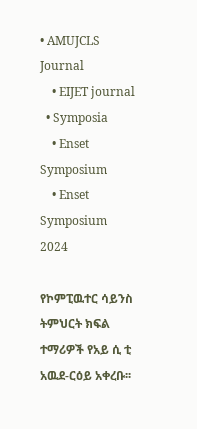• AMUJCLS Journal
    • EIJET journal
  • Symposia
    • Enset Symposium
    • Enset Symposium 2024

የኮምፒዉተር ሳይንስ ትምህርት ክፍል ተማሪዎች የአይ ሲ ቲ አዉደ-ርዕይ አቀረቡ፡፡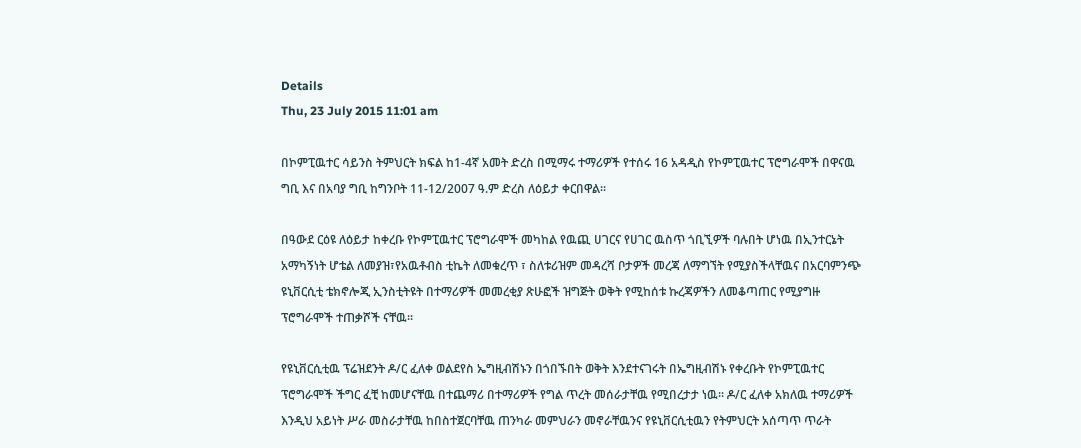Details
Thu, 23 July 2015 11:01 am

በኮምፒዉተር ሳይንስ ትምህርት ክፍል ከ1-4ኛ አመት ድረስ በሚማሩ ተማሪዎች የተሰሩ 16 አዳዲስ የኮምፒዉተር ፕሮግራሞች በዋናዉ ግቢ እና በአባያ ግቢ ከግንቦት 11-12/2007 ዓ.ም ድረስ ለዕይታ ቀርበዋል፡፡

በዓውደ ርዕዩ ለዕይታ ከቀረቡ የኮምፒዉተር ፕሮግራሞች መካከል የዉጪ ሀገርና የሀገር ዉስጥ ጎቢኚዎች ባሉበት ሆነዉ በኢንተርኔት አማካኝነት ሆቴል ለመያዝ፣የአዉቶብስ ቲኬት ለመቁረጥ ፣ ስለቱሪዝም መዳረሻ ቦታዎች መረጃ ለማግኘት የሚያስችላቸዉና በአርባምንጭ ዩኒቨርሲቲ ቴክኖሎጂ ኢንስቲትዩት በተማሪዎች መመረቂያ ጽሁፎች ዝግጅት ወቅት የሚከሰቱ ኩረጃዎችን ለመቆጣጠር የሚያግዙ ፕሮግራሞች ተጠቃሾች ናቸዉ፡፡

የዩኒቨርሲቲዉ ፕሬዝደንት ዶ/ር ፈለቀ ወልደየስ ኤግዚብሽኑን በጎበኙበት ወቅት እንደተናገሩት በኤግዚብሽኑ የቀረቡት የኮምፒዉተር ፕሮግራሞች ችግር ፈቺ ከመሆናቸዉ በተጨማሪ በተማሪዎች የግል ጥረት መሰራታቸዉ የሚበረታታ ነዉ፡፡ ዶ/ር ፈለቀ አክለዉ ተማሪዎች እንዲህ አይነት ሥራ መስራታቸዉ ከበስተጀርባቸዉ ጠንካራ መምህራን መኖራቸዉንና የዩኒቨርሲቲዉን የትምህርት አሰጣጥ ጥራት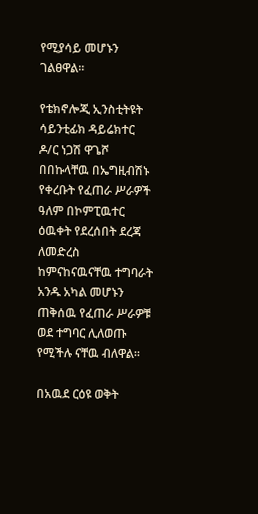የሚያሳይ መሆኑን ገልፀዋል፡፡

የቴክኖሎጂ ኢንስቲትዩት ሳይንቲፊክ ዳይሬክተር ዶ/ር ነጋሽ ዋጌሾ በበኩላቸዉ በኤግዚብሽኑ የቀረቡት የፈጠራ ሥራዎች ዓለም በኮምፒዉተር ዕዉቀት የደረሰበት ደረጃ ለመድረስ ከምናከናዉናቸዉ ተግባራት አንዱ አካል መሆኑን ጠቅሰዉ የፈጠራ ሥራዎቹ ወደ ተግባር ሊለወጡ የሚችሉ ናቸዉ ብለዋል፡፡

በአዉደ ርዕዩ ወቅት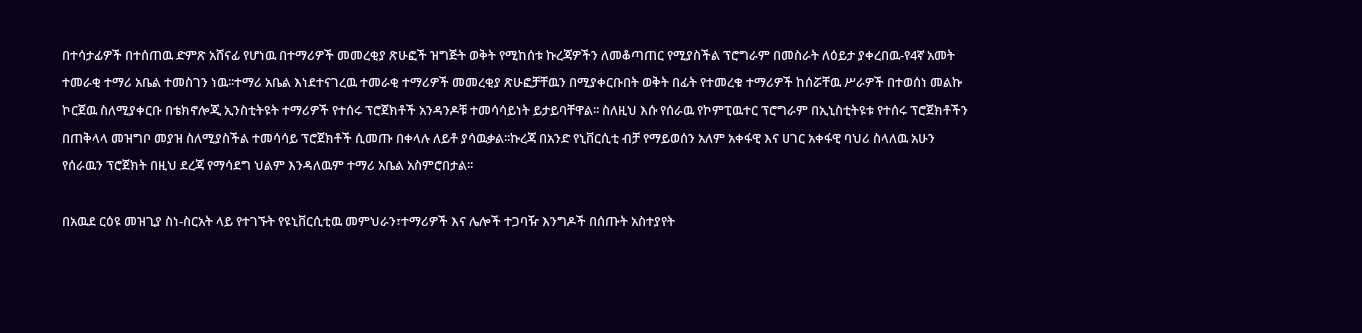በተሳታፊዎች በተሰጠዉ ድምጽ አሸናፊ የሆነዉ በተማሪዎች መመረቂያ ጽሁፎች ዝግጅት ወቅት የሚከሰቱ ኩረጃዎችን ለመቆጣጠር የሚያስችል ፕሮግራም በመስራት ለዕይታ ያቀረበዉ-የ4ኛ አመት ተመራቂ ተማሪ አቤል ተመስገን ነዉ፡፡ተማሪ አቤል እነደተናገረዉ ተመራቂ ተማሪዎች መመረቂያ ጽሁፎቻቸዉን በሚያቀርቡበት ወቅት በፊት የተመረቁ ተማሪዎች ከሰሯቸዉ ሥራዎች በተወሰነ መልኩ ኮርጀዉ ስለሚያቀርቡ በቴክኖሎጂ ኢንስቲትዩት ተማሪዎች የተሰሩ ፕሮጀክቶች አንዳንዶቹ ተመሳሳይነት ይታይባቸዋል፡፡ ስለዚህ እሱ የሰራዉ የኮምፒዉተር ፕሮግራም በኢኒስቲትዩቱ የተሰሩ ፕሮጀክቶችን በጠቅላላ መዝግቦ መያዝ ስለሚያስችል ተመሳሳይ ፕሮጀክቶች ሲመጡ በቀላሉ ለይቶ ያሳዉቃል፡፡ኩረጃ በአንድ የኒቨርሲቲ ብቻ የማይወሰን አለም አቀፋዊ እና ሀገር አቀፋዊ ባህሪ ስላለዉ አሁን የሰራዉን ፕሮጀክት በዚህ ደረጃ የማሳደግ ህልም እንዳለዉም ተማሪ አቤል አስምሮበታል፡፡

በአዉደ ርዕዩ መዝጊያ ስነ-ስርአት ላይ የተገኙት የዩኒቨርሲቲዉ መምህራን፣ተማሪዎች እና ሌሎች ተጋባዥ እንግዶች በሰጡት አስተያየት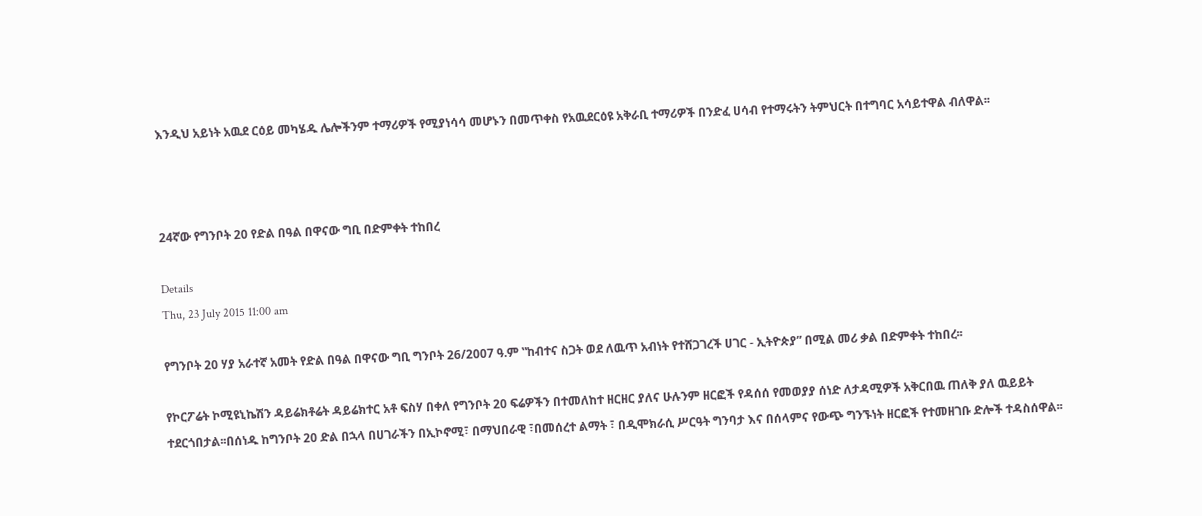እንዲህ አይነት አዉደ ርዕይ መካሄዱ ሌሎችንም ተማሪዎች የሚያነሳሳ መሆኑን በመጥቀስ የአዉደርዕዩ አቅራቢ ተማሪዎች በንድፈ ሀሳብ የተማሩትን ትምህርት በተግባር አሳይተዋል ብለዋል፡፡



24ኛው የግንቦት 20 የድል በዓል በዋናው ግቢ በድምቀት ተከበረ

Details
Thu, 23 July 2015 11:00 am

የግንቦት 20 ሃያ አራተኛ አመት የድል በዓል በዋናው ግቢ ግንቦት 26/2007 ዓ.ም ‟ከብተና ስጋት ወደ ለዉጥ አብነት የተሸጋገረች ሀገር - ኢትዮጵያ” በሚል መሪ ቃል በድምቀት ተከበረ፡፡

የኮርፖሬት ኮሚዩኒኬሽን ዳይሬክቶሬት ዳይሬክተር አቶ ፍስሃ በቀለ የግንቦት 20 ፍሬዎችን በተመለከተ ዘርዘር ያለና ሁሉንም ዘርፎች የዳሰሰ የመወያያ ሰነድ ለታዳሚዎች አቅርበዉ ጠለቅ ያለ ዉይይት ተደርጎበታል፡፡በሰነዱ ከግንቦት 20 ድል በኋላ በሀገራችን በኢኮኖሚ፣ በማህበራዊ ፣በመሰረተ ልማት ፣ በዲሞክራሲ ሥርዓት ግንባታ እና በሰላምና የውጭ ግንኙነት ዘርፎች የተመዘገቡ ድሎች ተዳስሰዋል፡፡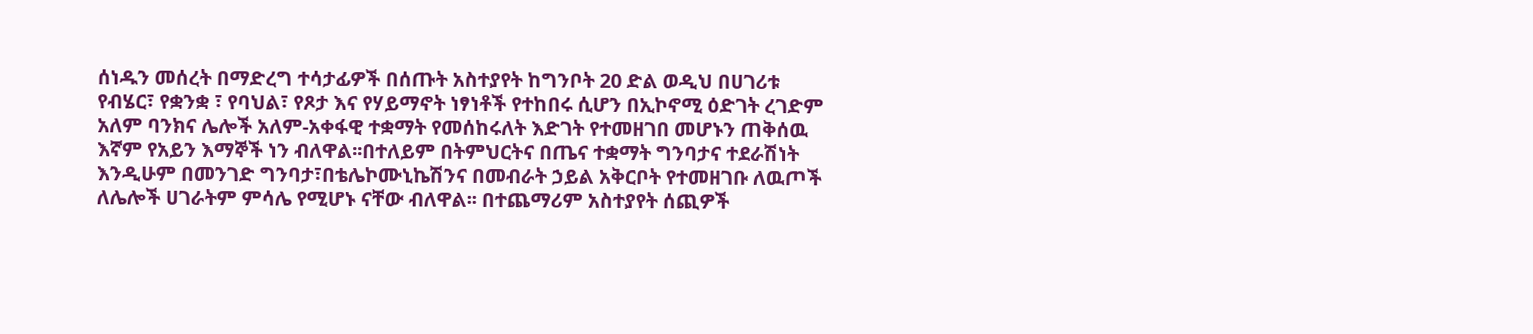ሰነዱን መሰረት በማድረግ ተሳታፊዎች በሰጡት አስተያየት ከግንቦት 20 ድል ወዲህ በሀገሪቱ የብሄር፣ የቋንቋ ፣ የባህል፣ የጾታ እና የሃይማኖት ነፃነቶች የተከበሩ ሲሆን በኢኮኖሚ ዕድገት ረገድም አለም ባንክና ሌሎች አለም-አቀፋዊ ተቋማት የመሰከሩለት እድገት የተመዘገበ መሆኑን ጠቅሰዉ እኛም የአይን እማኞች ነን ብለዋል፡፡በተለይም በትምህርትና በጤና ተቋማት ግንባታና ተደራሽነት እንዲሁም በመንገድ ግንባታ፣በቴሌኮሙኒኬሽንና በመብራት ኃይል አቅርቦት የተመዘገቡ ለዉጦች ለሌሎች ሀገራትም ምሳሌ የሚሆኑ ናቸው ብለዋል፡፡ በተጨማሪም አስተያየት ሰጪዎች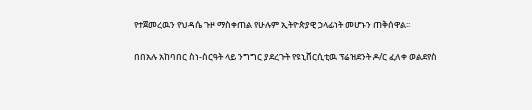የተጀመረዉን የህዳሴ ጉዞ ማስቀጠል የሁሉም ኢትዮጵያዊ ኃላፊነት መሆኑን ጠቅሰዋል፡፡

በበአሉ አከባበር ስነ-ስርዓት ላይ ንግግር ያደረጉት የዩኒቨርሲቲዉ ፕሬዝደንት ዶ/ር ፈለቀ ወልደየስ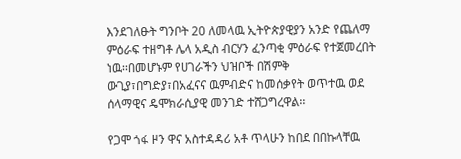እንደገለፁት ግንቦት 20 ለመላዉ ኢትዮጵያዊያን አንድ የጨለማ ምዕራፍ ተዘግቶ ሌላ አዲስ ብርሃን ፈንጣቂ ምዕራፍ የተጀመረበት ነዉ፡፡በመሆኑም የሀገራችን ህዝቦች በሽምቅ ውጊያ፣በግድያ፣በአፈናና ዉምብድና ከመሰቃየት ወጥተዉ ወደ ሰላማዊና ዴሞክራሲያዊ መንገድ ተሸጋግረዋል፡፡

የጋሞ ጎፋ ዞን ዋና አስተዳዳሪ አቶ ጥላሁን ከበደ በበኩላቸዉ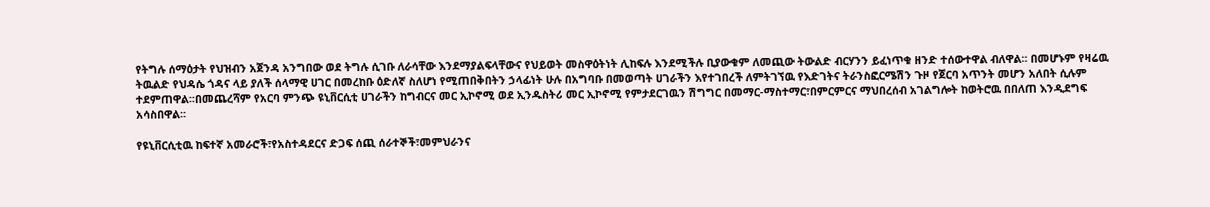የትግሉ ሰማዕታት የህዝብን አጀንዳ አንግበው ወደ ትግሉ ሲገቡ ለራሳቸው እንደማያልፍላቸውና የህይወት መስዋዕትነት ሊከፍሉ እንደሚችሉ ቢያውቁም ለመጪው ትውልድ ብርሃንን ይፈነጥቁ ዘንድ ተሰውተዋል ብለዋል፡፡ በመሆኑም የዛሬዉ ትዉልድ የህዳሴ ጎዳና ላይ ያለች ሰላማዊ ሀገር በመረከቡ ዕድለኛ ስለሆነ የሚጠበቅበትን ኃላፊነት ሁሉ በአግባቡ በመወጣት ሀገራችን እየተገበረች ለምትገኘዉ የእድገትና ትራንስፎርሜሽን ጉዞ የጀርባ አጥንት መሆን አለበት ሲሉም ተደምጠዋል፡፡በመጨረሻም የአርባ ምንጭ ዩኒቨርሲቲ ሀገራችን ከግብርና መር ኢኮኖሚ ወደ ኢንዱስትሪ መር ኢኮኖሚ የምታደርገዉን ሽግግር በመማር-ማስተማር፣በምርምርና ማህበረሰብ አገልግሎት ከወትሮዉ በበለጠ እንዲደግፍ አሳስበዋል፡፡

የዩኒቨርሲቲዉ ከፍተኛ አመራሮች፣የአስተዳደርና ድጋፍ ሰጪ ሰራተኞች፣መምህራንና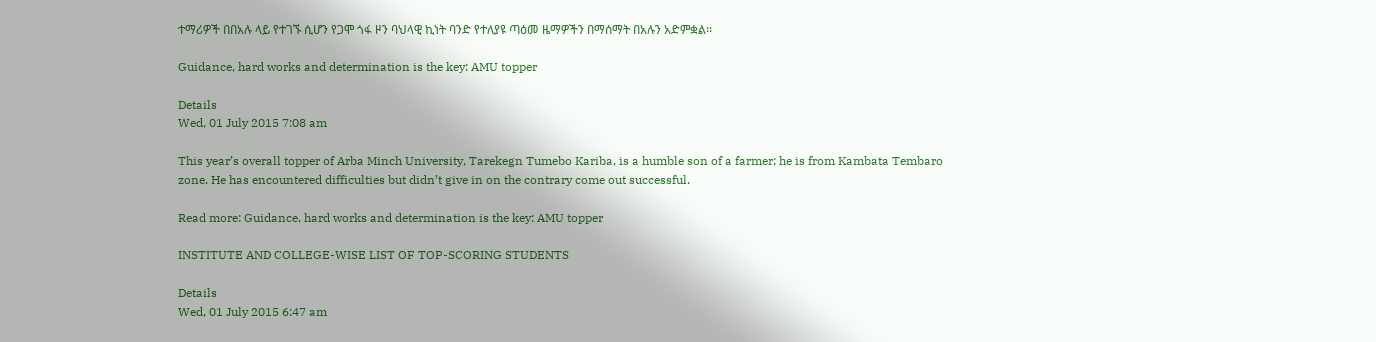ተማሪዎች በበአሉ ላይ የተገኙ ሲሆን የጋሞ ጎፋ ዞን ባህላዊ ኪነት ባንድ የተለያዩ ጣዕመ ዜማዎችን በማሰማት በአሉን አድምቋል፡፡

Guidance, hard works and determination is the key: AMU topper

Details
Wed, 01 July 2015 7:08 am

This year’s overall topper of Arba Minch University, Tarekegn Tumebo Kariba, is a humble son of a farmer; he is from Kambata Tembaro zone. He has encountered difficulties but didn’t give in on the contrary come out successful.

Read more: Guidance, hard works and determination is the key: AMU topper

INSTITUTE AND COLLEGE-WISE LIST OF TOP-SCORING STUDENTS

Details
Wed, 01 July 2015 6:47 am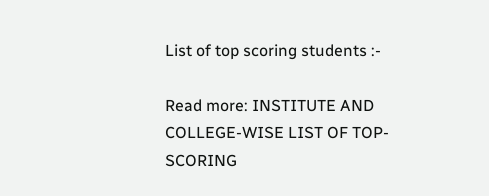List of top scoring students :-

Read more: INSTITUTE AND COLLEGE-WISE LIST OF TOP-SCORING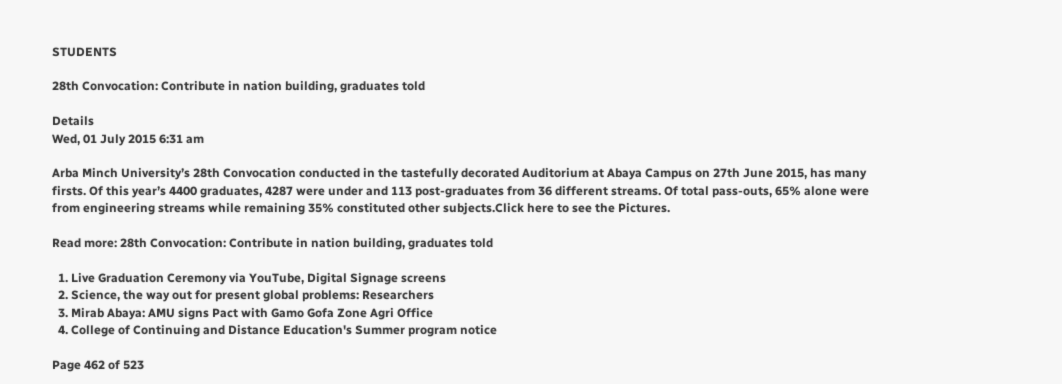STUDENTS

28th Convocation: Contribute in nation building, graduates told

Details
Wed, 01 July 2015 6:31 am

Arba Minch University’s 28th Convocation conducted in the tastefully decorated Auditorium at Abaya Campus on 27th June 2015, has many firsts. Of this year’s 4400 graduates, 4287 were under and 113 post-graduates from 36 different streams. Of total pass-outs, 65% alone were from engineering streams while remaining 35% constituted other subjects.Click here to see the Pictures.

Read more: 28th Convocation: Contribute in nation building, graduates told

  1. Live Graduation Ceremony via YouTube, Digital Signage screens
  2. Science, the way out for present global problems: Researchers
  3. Mirab Abaya: AMU signs Pact with Gamo Gofa Zone Agri Office
  4. College of Continuing and Distance Education's Summer program notice

Page 462 of 523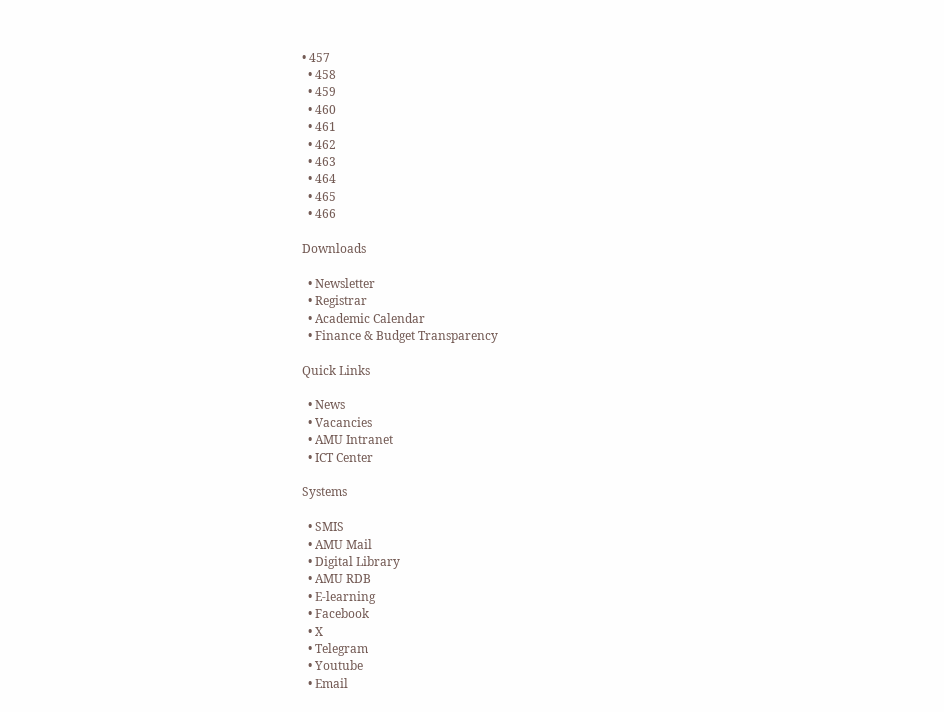• 457
  • 458
  • 459
  • 460
  • 461
  • 462
  • 463
  • 464
  • 465
  • 466

Downloads

  • Newsletter
  • Registrar
  • Academic Calendar
  • Finance & Budget Transparency

Quick Links

  • News
  • Vacancies
  • AMU Intranet
  • ICT Center

Systems

  • SMIS
  • AMU Mail
  • Digital Library
  • AMU RDB
  • E-learning
  • Facebook
  • X
  • Telegram
  • Youtube
  • Email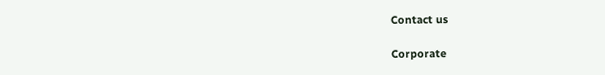Contact us

Corporate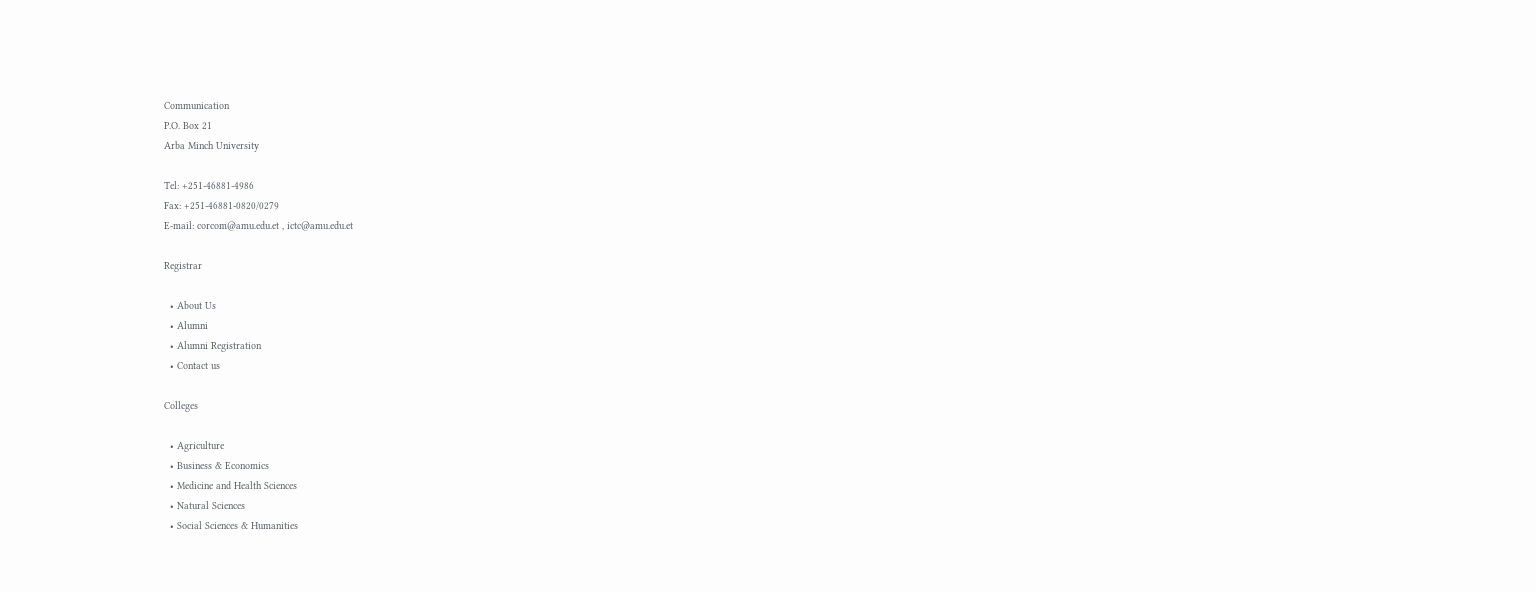Communication
P.O. Box 21
Arba Minch University

Tel: +251-46881-4986
Fax: +251-46881-0820/0279
E-mail: corcom@amu.edu.et , ictc@amu.edu.et

Registrar

  • About Us
  • Alumni
  • Alumni Registration
  • Contact us

Colleges

  • Agriculture
  • Business & Economics
  • Medicine and Health Sciences
  • Natural Sciences
  • Social Sciences & Humanities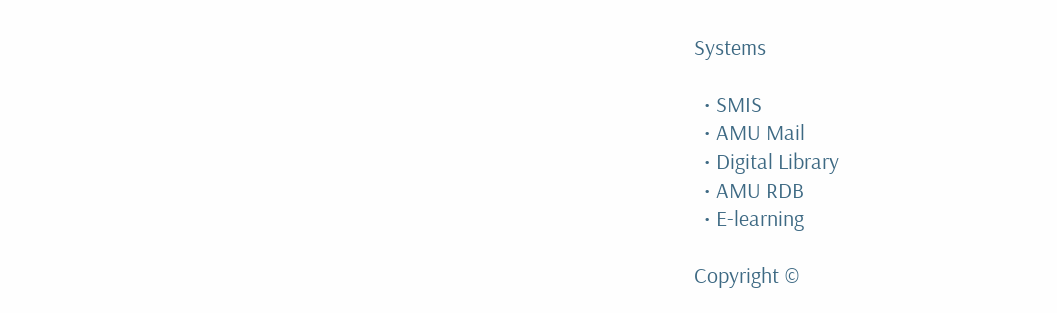Systems

  • SMIS
  • AMU Mail
  • Digital Library
  • AMU RDB
  • E-learning

Copyright ©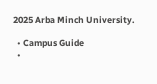2025 Arba Minch University.

  • Campus Guide
  •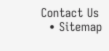Contact Us
  • Sitemap